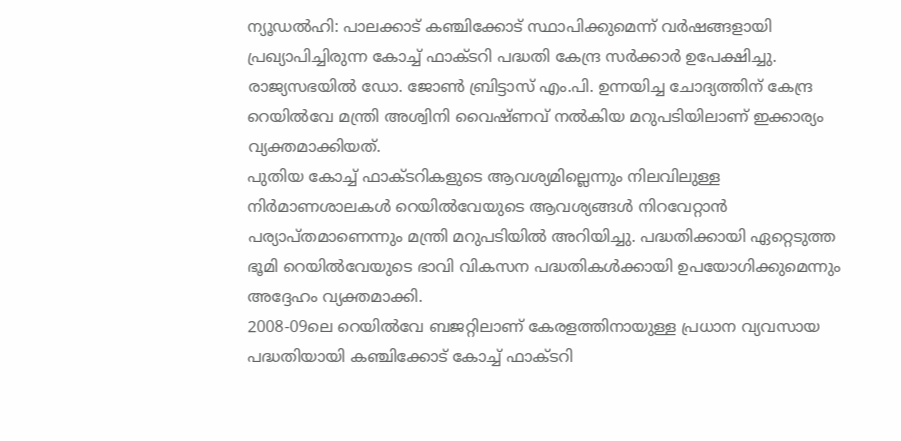ന്യൂഡൽഹി: പാലക്കാട് കഞ്ചിക്കോട് സ്ഥാപിക്കുമെന്ന് വർഷങ്ങളായി പ്രഖ്യാപിച്ചിരുന്ന കോച്ച് ഫാക്ടറി പദ്ധതി കേന്ദ്ര സർക്കാർ ഉപേക്ഷിച്ചു. രാജ്യസഭയിൽ ഡോ. ജോൺ ബ്രിട്ടാസ് എം.പി. ഉന്നയിച്ച ചോദ്യത്തിന് കേന്ദ്ര റെയിൽവേ മന്ത്രി അശ്വിനി വൈഷ്ണവ് നൽകിയ മറുപടിയിലാണ് ഇക്കാര്യം വ്യക്തമാക്കിയത്.
പുതിയ കോച്ച് ഫാക്ടറികളുടെ ആവശ്യമില്ലെന്നും നിലവിലുള്ള നിർമാണശാലകൾ റെയിൽവേയുടെ ആവശ്യങ്ങൾ നിറവേറ്റാൻ പര്യാപ്തമാണെന്നും മന്ത്രി മറുപടിയിൽ അറിയിച്ചു. പദ്ധതിക്കായി ഏറ്റെടുത്ത ഭൂമി റെയിൽവേയുടെ ഭാവി വികസന പദ്ധതികൾക്കായി ഉപയോഗിക്കുമെന്നും അദ്ദേഹം വ്യക്തമാക്കി.
2008-09ലെ റെയിൽവേ ബജറ്റിലാണ് കേരളത്തിനായുള്ള പ്രധാന വ്യവസായ പദ്ധതിയായി കഞ്ചിക്കോട് കോച്ച് ഫാക്ടറി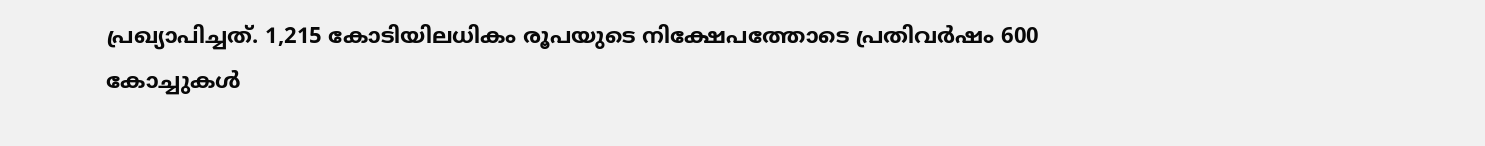പ്രഖ്യാപിച്ചത്. 1,215 കോടിയിലധികം രൂപയുടെ നിക്ഷേപത്തോടെ പ്രതിവർഷം 600 കോച്ചുകൾ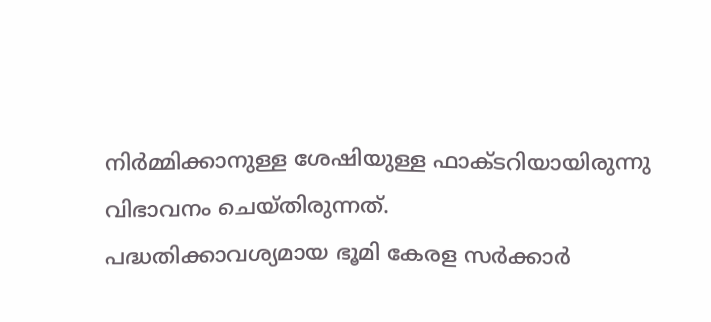നിർമ്മിക്കാനുള്ള ശേഷിയുള്ള ഫാക്ടറിയായിരുന്നു വിഭാവനം ചെയ്തിരുന്നത്.
പദ്ധതിക്കാവശ്യമായ ഭൂമി കേരള സർക്കാർ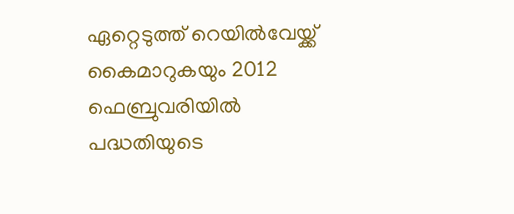ഏറ്റെടുത്ത് റെയിൽവേയ്ക്ക് കൈമാറുകയും 2012 ഫെബ്രുവരിയിൽ പദ്ധതിയുടെ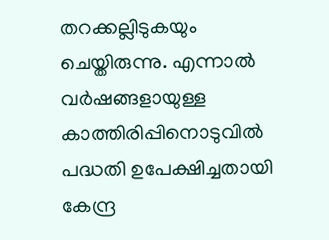തറക്കല്ലിടുകയും ചെയ്തിരുന്നു. എന്നാൽ വർഷങ്ങളായുള്ള കാത്തിരിപ്പിനൊടുവിൽ പദ്ധതി ഉപേക്ഷിച്ചതായി കേന്ദ്ര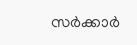സർക്കാർ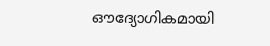ഔദ്യോഗികമായി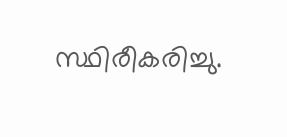സ്ഥിരീകരിച്ചു.